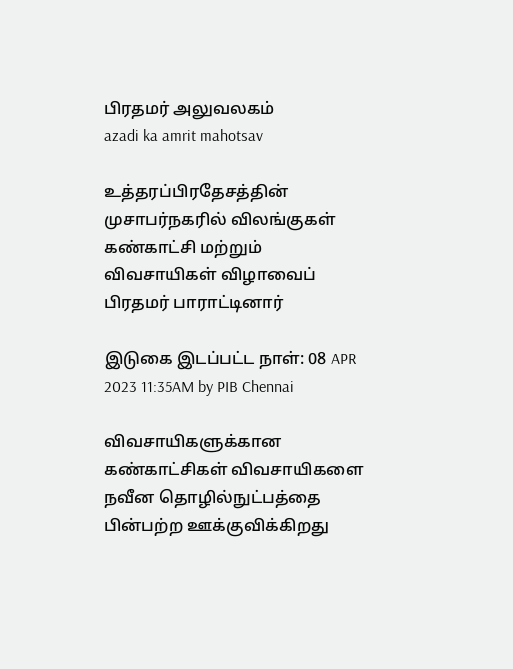பிரதமர் அலுவலகம்
azadi ka amrit mahotsav

உத்தரப்பிரதேசத்தின் முசாபர்நகரில் விலங்குகள் கண்காட்சி மற்றும் விவசாயிகள் விழாவைப் பிரதமர் பாராட்டினார்

இடுகை இடப்பட்ட நாள்: 08 APR 2023 11:35AM by PIB Chennai

விவசாயிகளுக்கான கண்காட்சிகள் விவசாயிகளை நவீன தொழில்நுட்பத்தை பின்பற்ற ஊக்குவிக்கிறது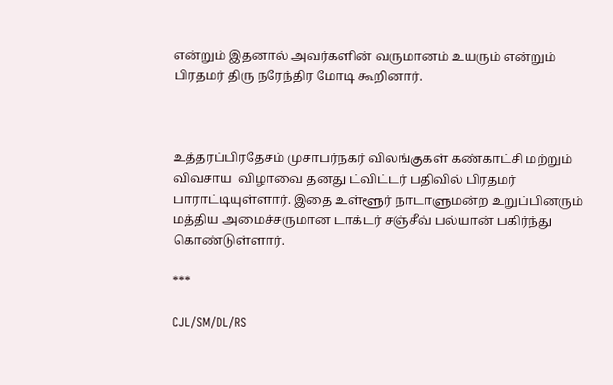என்றும் இதனால் அவர்களின் வருமானம் உயரும் என்றும் பிரதமர் திரு நரேந்திர மோடி கூறினார்.



உத்தரப்பிரதேசம் முசாபர்நகர் விலங்குகள் கண்காட்சி மற்றும் விவசாய  விழாவை தனது ட்விட்டர் பதிவில் பிரதமர் பாராட்டியுள்ளார். இதை உள்ளூர் நாடாளுமன்ற உறுப்பினரும்  மத்திய அமைச்சருமான டாக்டர் சஞ்சீவ் பல்யான் பகிர்ந்து கொண்டுள்ளார்.

***

CJL/SM/DL/RS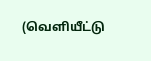(வெளியீட்டு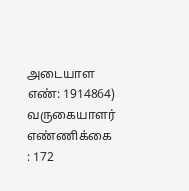அடையாள எண்: 1914864) வருகையாளர் எண்ணிக்கை : 172